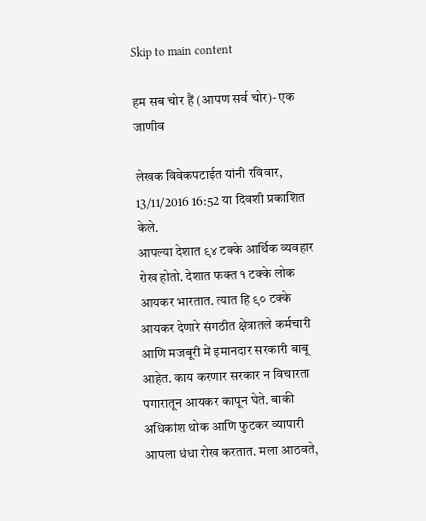Skip to main content

हम सब चोर हैं (आपण सर्व चोर)- एक जाणीव

लेखक विवेकपटाईत यांनी रविवार, 13/11/2016 16:52 या दिवशी प्रकाशित केले.
आपल्या देशात ९४ टक्के आर्थिक व्यवहार रोख होतो. देशात फक्त १ टक्के लोक आयकर भारतात. त्यात हि ९० टक्के आयकर देणारे संगठीत क्षेत्रातले कर्मचारी आणि मजबूरी में इमानदार सरकारी बाबू आहेत. काय करणार सरकार न विचारता पगारातून आयकर कापून घेते. बाकी अधिकांश थोक आणि फुटकर व्यापारी आपला धंधा रोख करतात. मला आठवते,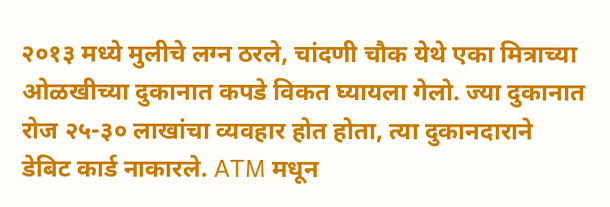२०१३ मध्ये मुलीचे लग्न ठरले, चांदणी चौक येथे एका मित्राच्या ओळखीच्या दुकानात कपडे विकत घ्यायला गेलो. ज्या दुकानात रोज २५-३० लाखांचा व्यवहार होत होता, त्या दुकानदाराने डेबिट कार्ड नाकारले. ATM मधून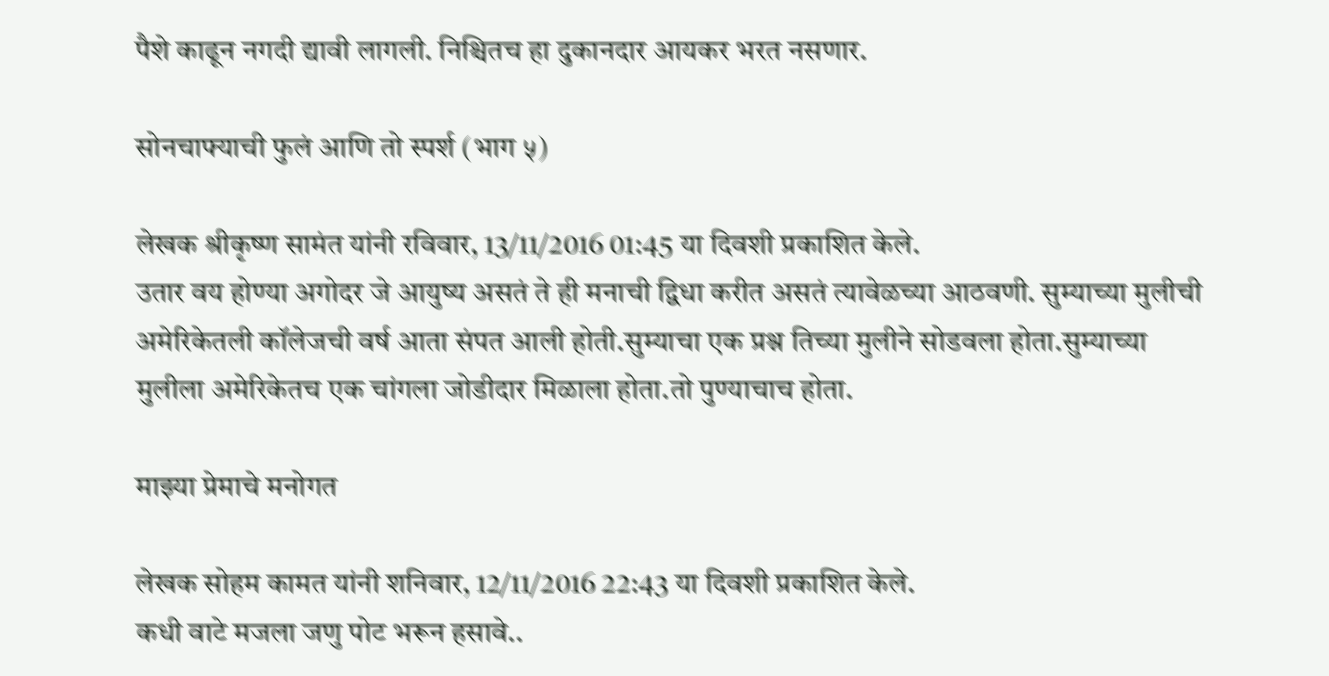पैशे काढून नगदी द्यावी लागली. निश्चितच हा दुकानदार आयकर भरत नसणार.

सोनचाफ्याची फुलं आणि तो स्पर्श (भाग ५)

लेखक श्रीकृष्ण सामंत यांनी रविवार, 13/11/2016 01:45 या दिवशी प्रकाशित केले.
उतार वय होण्या अगोदर जे आयुष्य असतं ते ही मनाची द्विधा करीत असतं त्यावेळच्या आठवणी. सुम्याच्या मुलीची अमेरिकेतली कॉलेजची वर्ष आता संपत आली होती.सुम्याचा एक प्रश्न तिच्या मुलीने सोडवला होता.सुम्याच्या मुलीला अमेरिकेतच एक चांगला जोडीदार मिळाला होता.तो पुण्याचाच होता.

माझ्या प्रेमाचे मनोगत

लेखक सोहम कामत यांनी शनिवार, 12/11/2016 22:43 या दिवशी प्रकाशित केले.
कधी वाटे मजला जणु पोट भरून हसावे..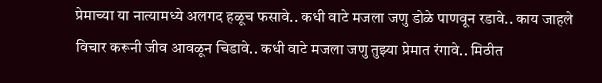प्रेमाच्या या नात्यामध्ये अलगद हळूच फसावे.. कधी वाटे मजला जणु डोळे पाणवून रडावे.. काय जाहले विचार करूनी जीव आवळून चिडावे.. कधी वाटे मजला जणु तुझ्या प्रेमात रंगावे.. मिठीत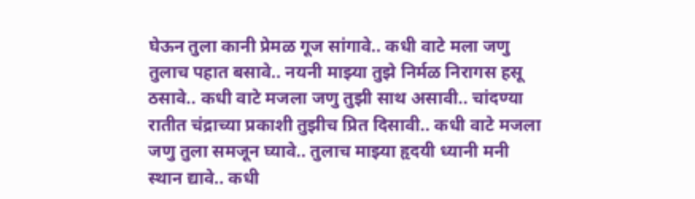घेऊन तुला कानी प्रेमळ गूज सांगावे.. कधी वाटे मला जणु तुलाच पहात बसावे.. नयनी माझ्या तुझे निर्मळ निरागस हसू ठसावे.. कधी वाटे मजला जणु तुझी साथ असावी.. चांदण्या रातीत चंद्राच्या प्रकाशी तुझीच प्रित दिसावी.. कधी वाटे मजला जणु तुला समजून घ्यावे.. तुलाच माझ्या हृदयी ध्यानी मनी स्थान द्यावे.. कधी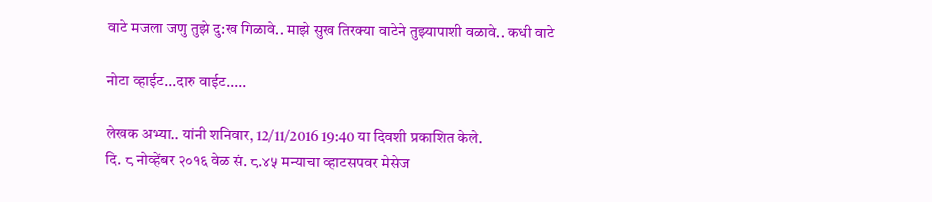वाटे मजला जणु तुझे दु:ख गिळावे.. माझे सुख तिरक्या वाटेने तुझ्यापाशी वळावे.. कधी वाटे

नोटा व्हाईट...दारु वाईट.....

लेखक अभ्या.. यांनी शनिवार, 12/11/2016 19:40 या दिवशी प्रकाशित केले.
दि. ८ नोव्हेंबर २०१६ वेळ सं. ८.४५ मन्याचा व्हाटसपवर मेसेज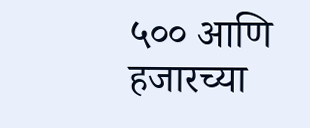५०० आणि हजारच्या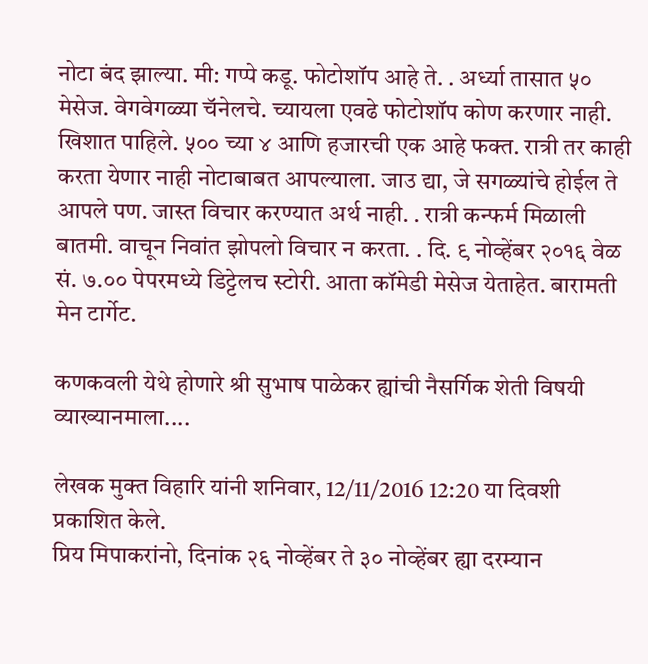नोटा बंद झाल्या. मी: गप्पे कडू. फोटोशॉप आहे ते. . अर्ध्या तासात ५० मेसेज. वेगवेगळ्या चॅनेलचे. च्यायला एवढे फोटोशॉप कोण करणार नाही. खिशात पाहिले. ५०० च्या ४ आणि हजारची एक आहे फक्त. रात्री तर काही करता येणार नाही नोटाबाबत आपल्याला. जाउ द्या, जे सगळ्यांचे होईल ते आपले पण. जास्त विचार करण्यात अर्थ नाही. . रात्री कन्फर्म मिळाली बातमी. वाचून निवांत झोपलो विचार न करता. . दि. ९ नोव्हेंबर २०१६ वेळ सं. ७.०० पेपरमध्ये डिट्टेलच स्टोरी. आता कॉमेडी मेसेज येताहेत. बारामती मेन टार्गेट.

कणकवली येथे होणारे श्री सुभाष पाळेकर ह्यांची नैसर्गिक शेती विषयी व्याख्यानमाला....

लेखक मुक्त विहारि यांनी शनिवार, 12/11/2016 12:20 या दिवशी प्रकाशित केले.
प्रिय मिपाकरांनो, दिनांक २६ नोव्हेंबर ते ३० नोव्हेंबर ह्या दरम्यान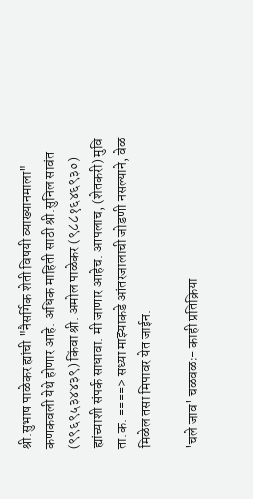श्री.सुभाष पाळेकर ह्यांची "नैसर्गिक शेती विषयी व्याख्यानमाला" कणकवली येथे होणार आहे. अधिक माहिती साठी श्री.सुनिल सावंत (९९६९५३४४३९) किंवा श्री. अमोल पाळेकर (९८८१६४६९३०) ह्यांच्याशी संपर्क साधावा. मी जाणार आहेच. आपलाच, (शेतकरी) मुवि ता.क. ====> सध्या माझ्याकडे आंतरजालाची जोडणी नसल्याने, वेळ मिळेल तसा मिपावर येत जाईन.

'चले जाव' चळवळः- काही प्रतिक्रिया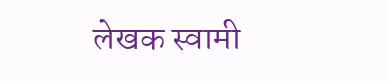लेखक स्वामी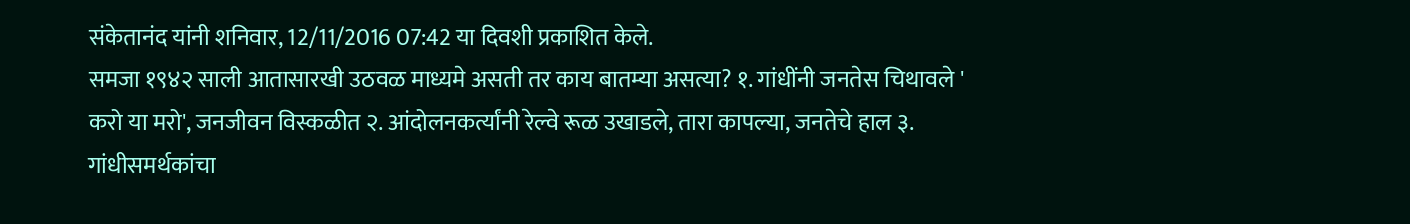संकेतानंद यांनी शनिवार, 12/11/2016 07:42 या दिवशी प्रकाशित केले.
समजा १९४२ साली आतासारखी उठवळ माध्यमे असती तर काय बातम्या असत्या? १. गांधींनी जनतेस चिथावले ' करो या मरो', जनजीवन विस्कळीत २. आंदोलनकर्त्यांनी रेल्वे रूळ उखाडले, तारा कापल्या, जनतेचे हाल ३. गांधीसमर्थकांचा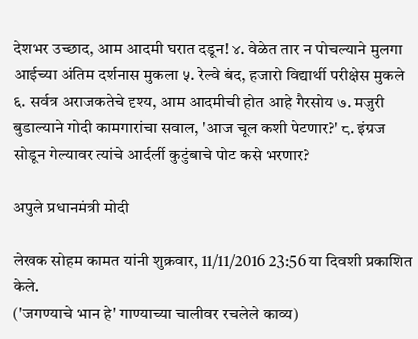देशभर उच्छाद, आम आदमी घरात दडून! ४. वेळेत तार न पोचल्याने मुलगा आईच्या अंतिम दर्शनास मुकला ५. रेल्वे बंद, हजारो विद्यार्थी परीक्षेस मुकले ६. सर्वत्र अराजकतेचे दृश्य, आम आदमीची होत आहे गैरसोय ७. मजुरी बुडाल्याने गोदी कामगारांचा सवाल, 'आज चूल कशी पेटणार?' ८. इंग्रज सोडून गेल्यावर त्यांचे आर्दर्ली कुटुंबाचे पोट कसे भरणार?

अपुले प्रधानमंत्री मोदी

लेखक सोहम कामत यांनी शुक्रवार, 11/11/2016 23:56 या दिवशी प्रकाशित केले.
('जगण्याचे भान हे' गाण्याच्या चालीवर रचलेले काव्य)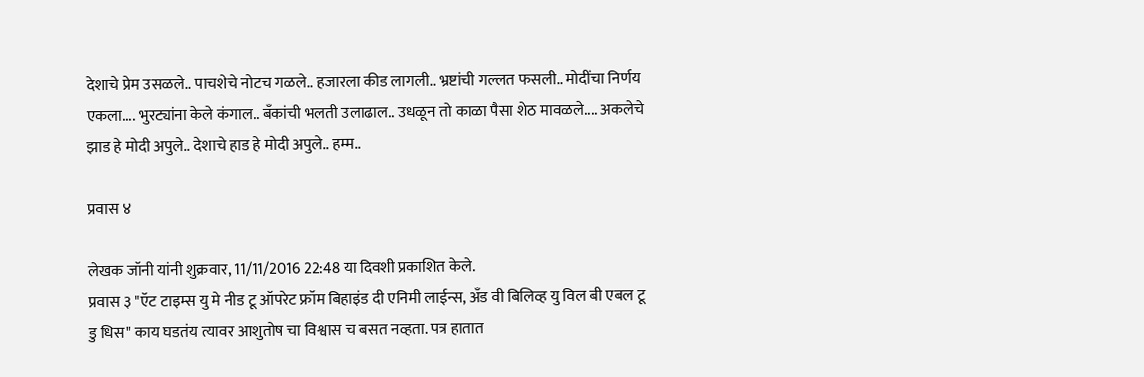देशाचे प्रेम उसळले.. पाचशेचे नोटच गळले.. हजारला कीड लागली.. भ्रष्टांची गल्लत फसली.. मोदींचा निर्णय एकला.... भुरट्यांना केले कंगाल.. बॅंकांची भलती उलाढाल.. उधळून तो काळा पैसा शेठ मावळले.... अकलेचे झाड हे मोदी अपुले.. देशाचे हाड हे मोदी अपुले.. हम्म..

प्रवास ४

लेखक जॉनी यांनी शुक्रवार, 11/11/2016 22:48 या दिवशी प्रकाशित केले.
प्रवास ३ "ऍट टाइम्स यु मे नीड टू ऑपरेट फ्रॉम बिहाइंड दी एनिमी लाईन्स, अँड वी बिलिव्ह यु विल बी एबल टू डु धिस" काय घडतंय त्यावर आशुतोष चा विश्वास च बसत नव्हता. पत्र हातात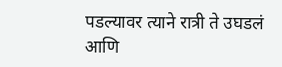पडल्यावर त्याने रात्री ते उघडलं आणि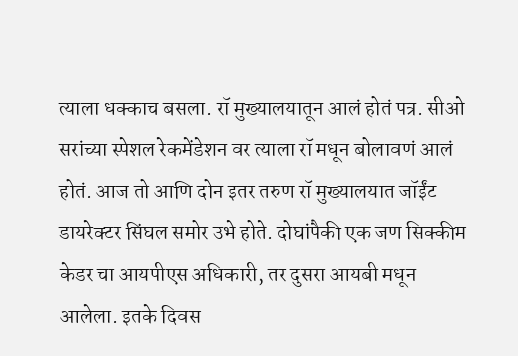त्याला धक्काच बसला. रॉ मुख्यालयातून आलं होतं पत्र. सीओ सरांच्या स्पेशल रेकमेंडेशन वर त्याला रॉ मधून बोलावणं आलं होतं. आज तो आणि दोन इतर तरुण रॉ मुख्यालयात जॉईंट डायरेक्टर सिंघल समोर उभे होते. दोघांपैकी एक जण सिक्कीम केडर चा आयपीएस अधिकारी, तर दुसरा आयबी मधून आलेला. इतके दिवस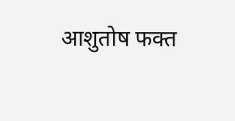आशुतोष फक्त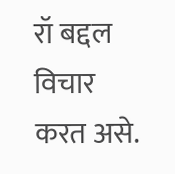रॉ बद्दल विचार करत असे.